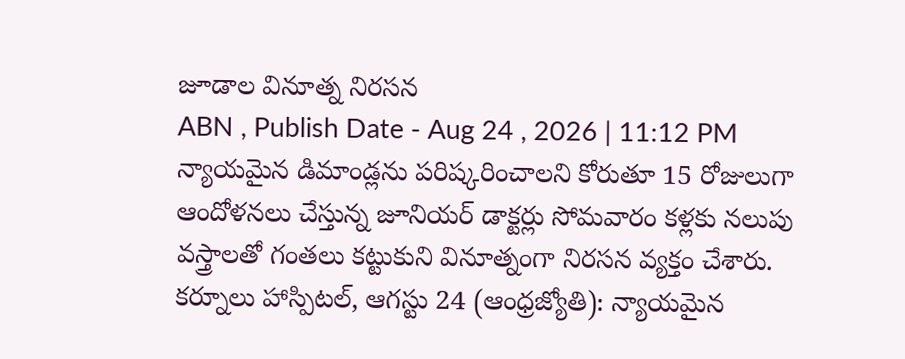జూడాల వినూత్న నిరసన
ABN , Publish Date - Aug 24 , 2026 | 11:12 PM
న్యాయమైన డిమాండ్లను పరిష్కరించాలని కోరుతూ 15 రోజులుగా ఆందోళనలు చేస్తున్న జూనియర్ డాక్టర్లు సోమవారం కళ్లకు నలుపు వస్త్రాలతో గంతలు కట్టుకుని వినూత్నంగా నిరసన వ్యక్తం చేశారు.
కర్నూలు హాస్పిటల్, ఆగస్టు 24 (ఆంధ్రజ్యోతి): న్యాయమైన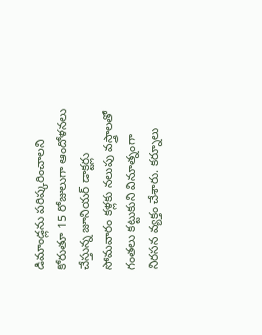డిమాండ్లను పరిష్కరించాలని కోరుతూ 15 రోజులుగా ఆందోళనలు చేస్తున్న జూనియర్ డాక్టర్లు సోమవారం కళ్లకు నలుపు వస్త్రాలతో గంతలు కట్టుకుని వినూత్నంగా నిరసన వ్యక్తం చేశారు. కర్నూలు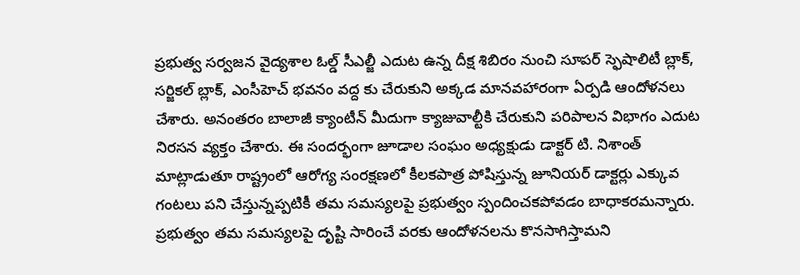ప్రభుత్వ సర్వజన వైద్యశాల ఓల్డ్ సీఎల్జీ ఎదుట ఉన్న దీక్ష శిబిరం నుంచి సూపర్ స్ఫెషాలిటీ బ్లాక్, సర్జికల్ బ్లాక్, ఎంసీహెచ్ భవనం వద్ద కు చేరుకుని అక్కడ మానవహారంగా ఏర్పడి ఆందోళనలు చేశారు. అనంతరం బాలాజీ క్యాంటీన్ మీదుగా క్యాజువాల్టీకి చేరుకుని పరిపాలన విభాగం ఎదుట నిరసన వ్యక్తం చేశారు. ఈ సందర్భంగా జూడాల సంఘం అధ్యక్షుడు డాక్టర్ టి. నిశాంత్ మాట్లాడుతూ రాష్ట్రంలో ఆరోగ్య సంరక్షణలో కీలకపాత్ర పోషిస్తున్న జూనియర్ డాక్టర్లు ఎక్కువ గంటలు పని చేస్తున్నప్పటికీ తమ సమస్యలపై ప్రభుత్వం స్పందించకపోవడం బాధాకరమన్నారు. ప్రభుత్వం తమ సమస్యలపై దృష్టి సారించే వరకు ఆందోళనలను కొనసాగిస్తామని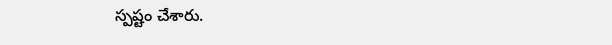స్పష్టం చేశారు.